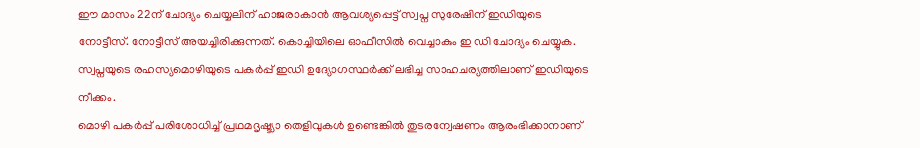ഈ മാസം 22ന് ചോദ്യം ചെയ്യലിന് ഹാജരാകാൻ ആവശ്യപ്പെട്ട് സ്വപ്ന സുരേഷിന് ഇഡിയുടെ നോട്ടീസ്. നോട്ടീസ് അയച്ചിരിക്കുന്നത്. കൊച്ചിയിലെ ഓഫീസിൽ വെച്ചാകും ഇ ഡി ചോദ്യം ചെയ്യുക. സ്വപ്നയുടെ രഹസ്യമൊഴിയുടെ പകർപ്പ് ഇഡി ഉദ്യോഗസ്ഥർക്ക് ലഭിച്ച സാഹചര്യത്തിലാണ് ഇഡിയുടെ നീക്കം.
മൊഴി പകർപ്പ് പരിശോധിച്ച് പ്രഥമദൃഷ്ട്യാ തെളിവുകൾ ഉണ്ടെങ്കിൽ തുടരന്വേഷണം ആരംഭിക്കാനാണ്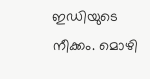ഇഡിയുടെ നീക്കം. മൊഴി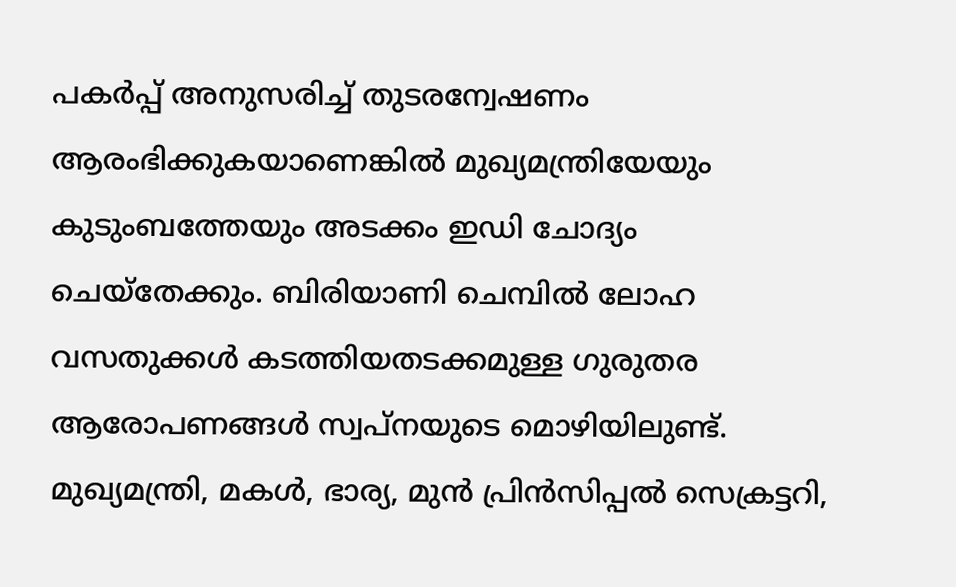പകർപ്പ് അനുസരിച്ച് തുടരന്വേഷണം ആരംഭിക്കുകയാണെങ്കിൽ മുഖ്യമന്ത്രിയേയും കുടുംബത്തേയും അടക്കം ഇഡി ചോദ്യം ചെയ്തേക്കും. ബിരിയാണി ചെമ്പിൽ ലോഹ വസതുക്കൾ കടത്തിയതടക്കമുള്ള ഗുരുതര ആരോപണങ്ങൾ സ്വപ്നയുടെ മൊഴിയിലുണ്ട്.
മുഖ്യമന്ത്രി, മകൾ, ഭാര്യ, മുൻ പ്രിൻസിപ്പൽ സെക്രട്ടറി,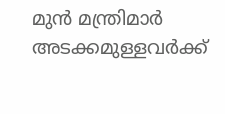മുൻ മന്ത്രിമാർ അടക്കമുള്ളവർക്ക്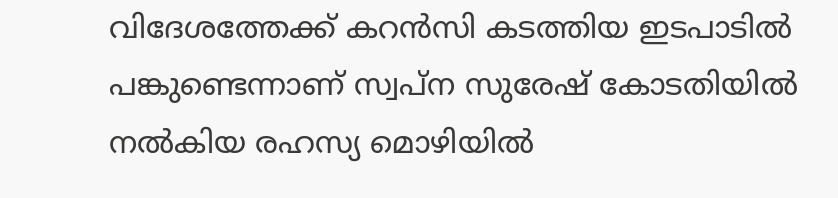വിദേശത്തേക്ക് കറൻസി കടത്തിയ ഇടപാടിൽ പങ്കുണ്ടെന്നാണ് സ്വപ്ന സുരേഷ് കോടതിയിൽ നൽകിയ രഹസ്യ മൊഴിയിൽ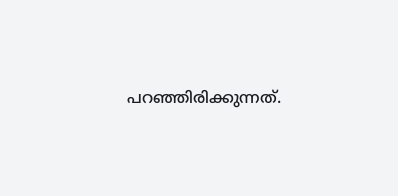പറഞ്ഞിരിക്കുന്നത്.